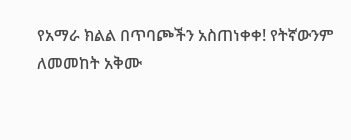የአማራ ክልል በጥባጮችን አስጠነቀቀ! የትኛውንም ለመመከት አቅሙ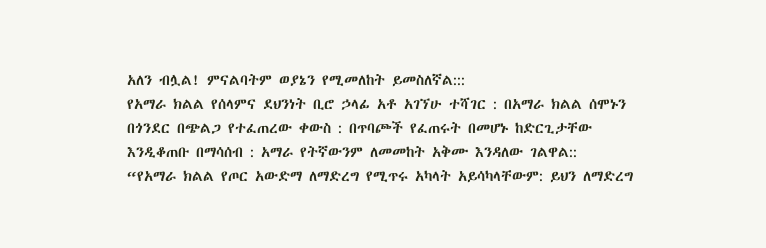አለን ብሏል! ምናልባትም ወያኔን የሚመለከት ይመስለኛል:::
የአማራ ክልል የሰላምና ደህንነት ቢሮ ኃላፊ አቶ አገኘሁ ተሻገር : በአማራ ክልል ሰሞኑን በጎንደር በጭልጋ የተፈጠረው ቀውስ : በጥባጮች የፈጠሩት በመሆኑ ከድርጊታቸው እንዲቆጠቡ በማሳሰብ : አማራ የትኛውንም ለመመከት አቅሙ እንዳለው ገልዋል::
“የአማራ ክልል የጦር አውድማ ለማድረግ የሚጥሩ አካላት አይሳካላቸውም: ይህን ለማድረግ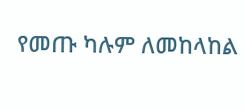የመጡ ካሉም ለመከላከል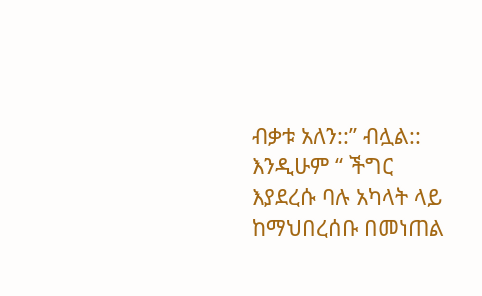ብቃቱ አለን::” ብሏል::
እንዲሁም “ ችግር እያደረሱ ባሉ አካላት ላይ ከማህበረሰቡ በመነጠል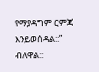የማያዳግም ርምጃ እንይወሰዳል::” ብለዋል::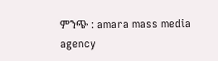ምንጭ : amara mass media agency